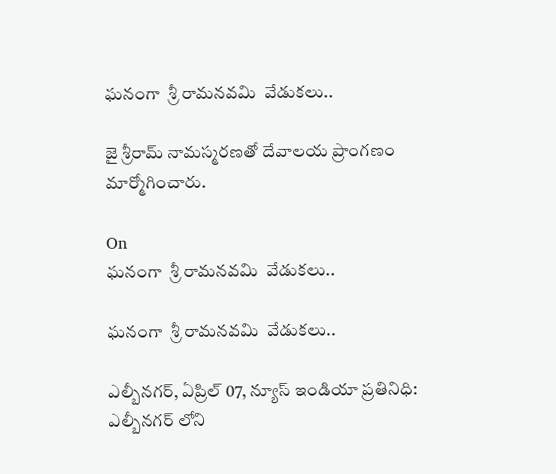ఘనంగా  శ్రీ రామనవమి  వేడుకలు..

జై శ్రీరామ్ నామస్మరణతో దేవాలయ ప్రాంగణం మార్మోగించారు.

On
ఘనంగా  శ్రీ రామనవమి  వేడుకలు..

ఘనంగా  శ్రీ రామనవమి  వేడుకలు..

ఎల్బీనగర్, ఏప్రిల్ 07, న్యూస్ ఇండియా ప్రతినిధి: ఎల్బీనగర్ లోని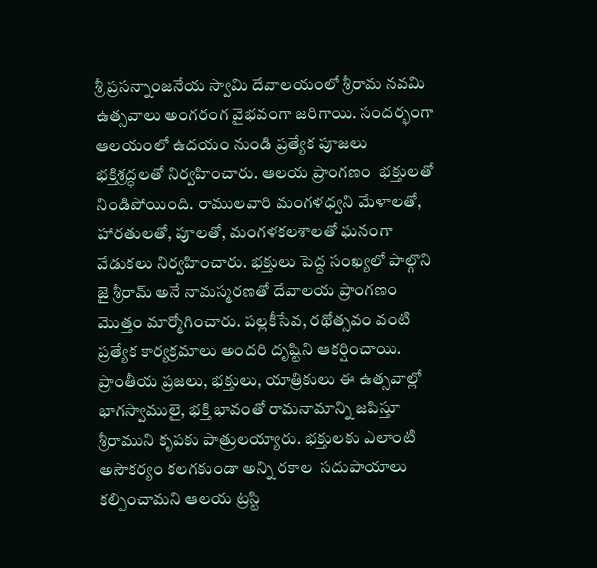శ్రీ ప్రసన్నాంజనేయ స్వామి దేవాలయంలో శ్రీరామ నవమి  ఉత్సవాలు అంగరంగ వైభవంగా జరిగాయి. సందర్భంగా ఆలయంలో ఉదయం నుండి ప్రత్యేక పూజలు భక్తిశ్రద్ధలతో నిర్వహించారు. ఆలయ ప్రాంగణం  భక్తులతో నిండిపోయింది. రాములవారి మంగళధ్వని మేళాలతో, హారతులతో, పూలతో, మంగళకలశాలతో ఘనంగా వేడుకలు నిర్వహించారు. భక్తులు పెద్ద సంఖ్యలో పాల్గొని జై శ్రీరామ్ అనే నామస్మరణతో దేవాలయ ప్రాంగణం మొత్తం మార్మోగించారు. పల్లకీసేవ, రథోత్సవం వంటి ప్రత్యేక కార్యక్రమాలు అందరి దృష్టిని ఆకర్షించాయి. ప్రాంతీయ ప్రజలు, భక్తులు, యాత్రికులు ఈ ఉత్సవాల్లో భాగస్వాములై, భక్తి భావంతో రామనామాన్ని జపిస్తూ శ్రీరాముని కృపకు పాత్రులయ్యారు. భక్తులకు ఎలాంటి అసౌకర్యం కలగకుండా అన్ని రకాల  సదుపాయాలు కల్పించామని ఆలయ ట్రస్టి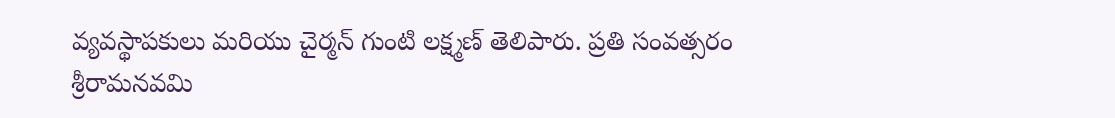వ్యవస్థాపకులు మరియు చైర్మన్ గుంటి లక్ష్మణ్ తెలిపారు. ప్రతి సంవత్సరం శ్రీరామనవమి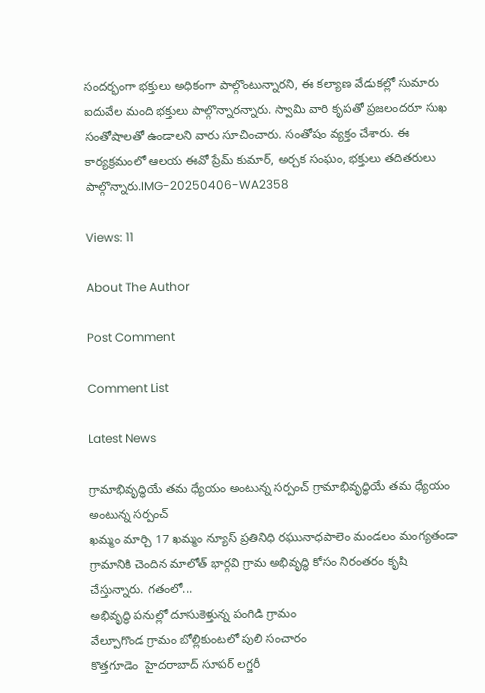సందర్భంగా భక్తులు అధికంగా పాల్గొంటున్నారని, ఈ కల్యాణ వేడుకల్లో సుమారు ఐదువేల మంది భక్తులు పాల్గొన్నారన్నారు. స్వామి వారి కృపతో ప్రజలందరూ సుఖ సంతోషాలతో ఉండాలని వారు సూచించారు. సంతోషం వ్యక్తం చేశారు. ఈ కార్యక్రమంలో ఆలయ ఈవో ప్రేమ్ కుమార్, అర్చక సంఘం, భక్తులు తదితరులు పాల్గొన్నారు.IMG-20250406-WA2358

Views: 11

About The Author

Post Comment

Comment List

Latest News

గ్రామాభివృద్ధియే తమ ధ్యేయం అంటున్న సర్పంచ్ గ్రామాభివృద్ధియే తమ ధ్యేయం అంటున్న సర్పంచ్
ఖమ్మం మార్చి 17 ఖమ్మం న్యూస్ ప్రతినిధి రఘునాధపాలెం మండలం మంగ్యతండా గ్రామానికి చెందిన మాలోత్ భార్గవి గ్రామ అభివృద్ధి కోసం నిరంతరం కృషి చేస్తున్నారు. గతంలో...
అభివృద్ధి పనుల్లో దూసుకెళ్తున్న పంగిడి గ్రామం
వేల్పూగొండ గ్రామం బోల్లికుంటలో పులి సంచారం
కొత్తగూడెం  హైదరాబాద్ సూపర్ లగ్జరీ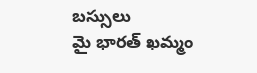బస్సులు
మై భారత్ ఖమ్మం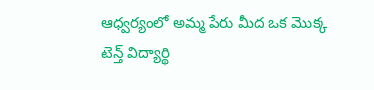ఆధ్వర్యంలో అమ్మ పేరు మీద ఒక మొక్క
టెన్త్ విద్యార్థి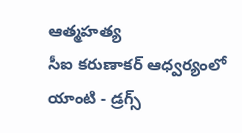ఆత్మహత్య
సీఐ కరుణాకర్ ఆధ్వర్యంలో యాంటి - డ్రగ్స్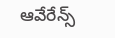ఆవేరేన్స్